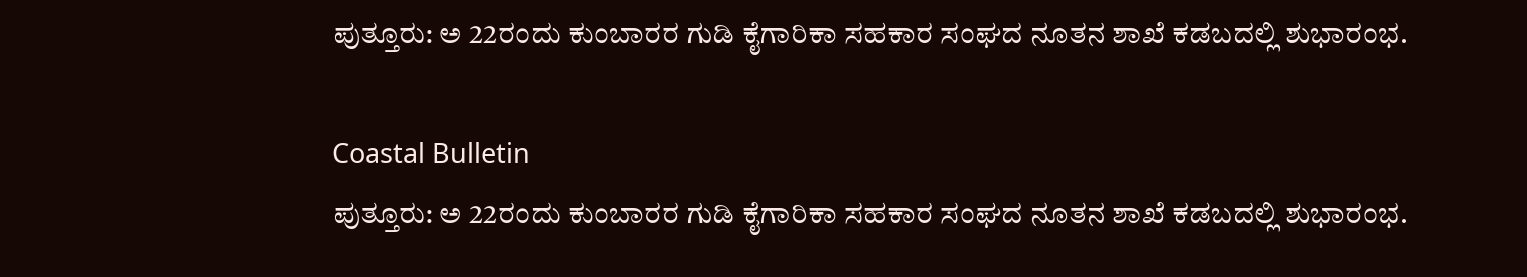ಪುತ್ತೂರು: ಅ 22ರಂದು ಕುಂಬಾರರ ಗುಡಿ ಕೈಗಾರಿಕಾ ಸಹಕಾರ ಸಂಘದ ನೂತನ ಶಾಖೆ ಕಡಬದಲ್ಲಿ ಶುಭಾರಂಭ.

Coastal Bulletin
ಪುತ್ತೂರು: ಅ 22ರಂದು ಕುಂಬಾರರ ಗುಡಿ ಕೈಗಾರಿಕಾ ಸಹಕಾರ ಸಂಘದ ನೂತನ ಶಾಖೆ ಕಡಬದಲ್ಲಿ ಶುಭಾರಂಭ.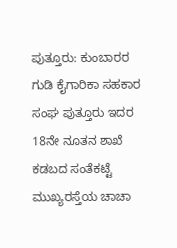ಪುತ್ತೂರು: ಕುಂಬಾರರ ಗುಡಿ ಕೈಗಾರಿಕಾ ಸಹಕಾರ ಸಂಘ ಪುತ್ತೂರು ಇದರ 18ನೇ ನೂತನ ಶಾಖೆ ಕಡಬದ ಸಂತೆಕಟ್ಟೆ ಮುಖ್ಯರಸ್ತೆಯ ಚಾಚಾ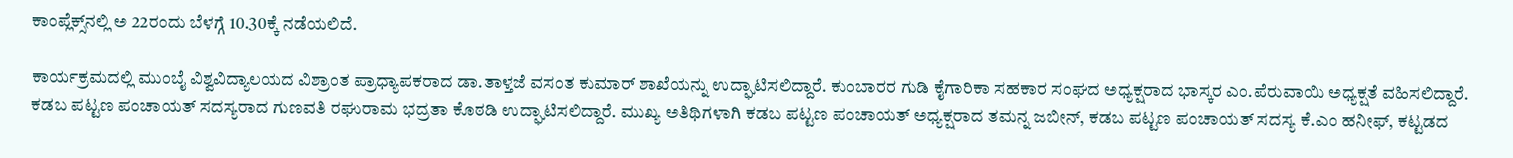ಕಾಂಪ್ಲೆಕ್ಸ್‌ನಲ್ಲಿ ಅ 22ರಂದು ಬೆಳಗ್ಗೆ 10.30ಕ್ಕೆ ನಡೆಯಲಿದೆ.

ಕಾರ್ಯಕ್ರಮದಲ್ಲಿ ಮುಂಬೈ ವಿಶ್ವವಿದ್ಯಾಲಯದ ವಿಶ್ರಾಂತ ಪ್ರಾಧ್ಯಾಪಕರಾದ ಡಾ.ತಾಳ್ತಜೆ ವಸಂತ ಕುಮಾರ್‌ ಶಾಖೆಯನ್ನು ಉದ್ಘಾಟಿಸಲಿದ್ದಾರೆ. ಕುಂಬಾರರ ಗುಡಿ ಕೈಗಾರಿಕಾ ಸಹಕಾರ ಸಂಘದ ಅಧ್ಯಕ್ಷರಾದ ಭಾಸ್ಕರ ಎಂ.ಪೆರುವಾಯಿ ಅಧ್ಯಕ್ಷತೆ ವಹಿಸಲಿದ್ದಾರೆ. ಕಡಬ ಪಟ್ಟಣ ಪಂಚಾಯತ್‌ ಸದಸ್ಯರಾದ ಗುಣವತಿ ರಘುರಾಮ ಭದ್ರತಾ ಕೊಠಡಿ ಉದ್ಘಾಟಿಸಲಿದ್ದಾರೆ. ಮುಖ್ಯ ಅತಿಥಿಗಳಾಗಿ ಕಡಬ ಪಟ್ಟಣ ಪಂಚಾಯತ್‌ ಅಧ್ಯಕ್ಷರಾದ ತಮನ್ನ ಜಬೀನ್‌, ಕಡಬ ಪಟ್ಟಣ ಪಂಚಾಯತ್‌ ಸದಸ್ಯ ಕೆ.ಎಂ ಹನೀಫ್‌, ಕಟ್ಟಡದ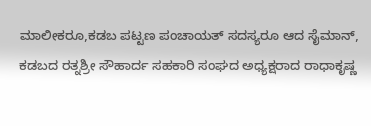ಮಾಲೀಕರೂ,ಕಡಬ ಪಟ್ಟಣ ಪಂಚಾಯತ್‌ ಸದಸ್ಯರೂ ಆದ ಸೈಮಾನ್‌, ಕಡಬದ ರತ್ನಶ್ರೀ ಸೌಹಾರ್ದ ಸಹಕಾರಿ ಸಂಘದ ಅಧ್ಯಕ್ಷರಾದ ರಾಧಾಕೃಷ್ಣ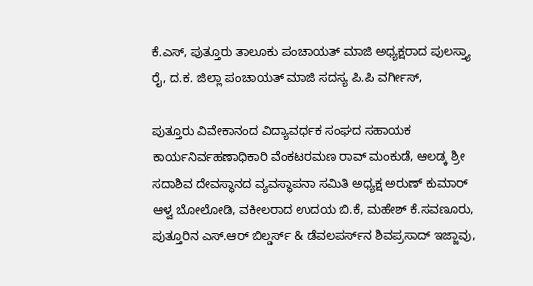ಕೆ.ಎಸ್‌, ಪುತ್ತೂರು ತಾಲೂಕು ಪಂಚಾಯತ್‌ ಮಾಜಿ ಅಧ್ಯಕ್ಷರಾದ ಪುಲಸ್ತ್ಯಾ ರೈ, ದ.ಕ. ಜಿಲ್ಲಾ ಪಂಚಾಯತ್‌ ಮಾಜಿ ಸದಸ್ಯ ಪಿ.ಪಿ ವರ್ಗೀಸ್‌,

ಪುತ್ತೂರು ವಿವೇಕಾನಂದ ವಿದ್ಯಾವರ್ಧಕ ಸಂಘದ ಸಹಾಯಕ ಕಾರ್ಯನಿರ್ವಹಣಾಧಿಕಾರಿ ವೆಂಕಟರಮಣ ರಾವ್‌ ಮಂಕುಡೆ, ಆಲಡ್ಕ ಶ್ರೀ ಸದಾಶಿವ ದೇವಸ್ಥಾನದ ವ್ಯವಸ್ಥಾಪನಾ ಸಮಿತಿ ಅಧ್ಯಕ್ಷ ಅರುಣ್‌ ಕುಮಾರ್‌ ಆಳ್ವ ಬೋಲೋಡಿ, ವಕೀಲರಾದ ಉದಯ ಬಿ.ಕೆ, ಮಹೇಶ್‌ ಕೆ.ಸವಣೂರು, ಪುತ್ತೂರಿನ ಎಸ್‌.ಆರ್‌ ಬಿಲ್ಡರ್ಸ್‌ & ಡೆವಲಪರ್ಸ್‌ನ ಶಿವಪ್ರಸಾದ್‌ ಇಜ್ಜಾವು,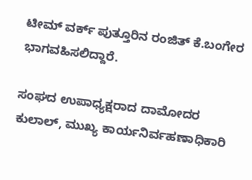ಟೀಮ್‌ ವರ್ಕ್‌ ಪುತ್ತೂರಿನ ರಂಜಿತ್‌ ಕೆ.ಬಂಗೇರ ಭಾಗವಹಿಸಲಿದ್ದಾರೆ.

ಸಂಘದ ಉಪಾಧ್ಯಕ್ಷರಾದ ದಾಮೋದರ ಕುಲಾಲ್‌, ಮುಖ್ಯ ಕಾರ್ಯನಿರ್ವಹಣಾಧಿಕಾರಿ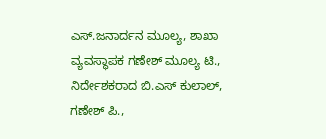ಎಸ್‌.ಜನಾರ್ದನ ಮೂಲ್ಯ, ಶಾಖಾ ವ್ಯವಸ್ಥಾಪಕ ಗಣೇಶ್‌ ಮೂಲ್ಯ ಟಿ., ನಿರ್ದೇಶಕರಾದ ಬಿ.ಎಸ್‌ ಕುಲಾಲ್‌, ಗಣೇಶ್‌ ಪಿ.,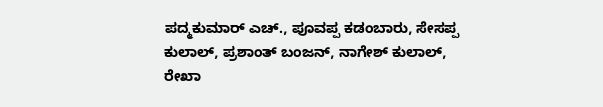ಪದ್ಮಕುಮಾರ್‌ ಎಚ್‌., ಪೂವಪ್ಪ ಕಡಂಬಾರು, ಸೇಸಪ್ಪ ಕುಲಾಲ್‌, ಪ್ರಶಾಂತ್‌ ಬಂಜನ್‌, ನಾಗೇಶ್‌ ಕುಲಾಲ್‌, ರೇಖಾ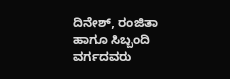ದಿನೇಶ್‌, ರಂಜಿತಾ ಹಾಗೂ ಸಿಬ್ಬಂದಿ ವರ್ಗದವರು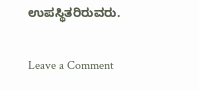ಉಪಸ್ಥಿತರಿರುವರು.

Leave a Comment